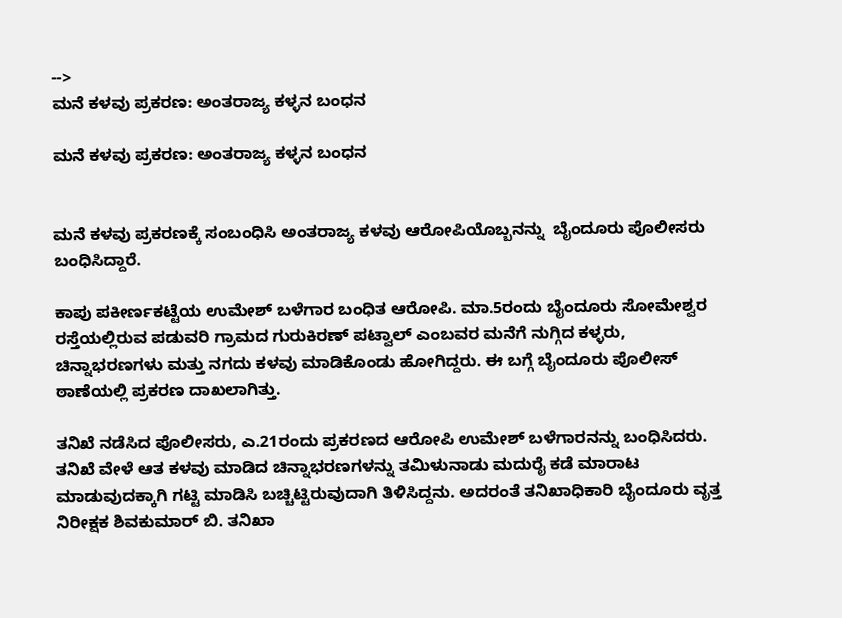-->
ಮನೆ ಕಳವು ಪ್ರಕರಣ: ಅಂತರಾಜ್ಯ ಕಳ್ಳನ ಬಂಧನ

ಮನೆ ಕಳವು ಪ್ರಕರಣ: ಅಂತರಾಜ್ಯ ಕಳ್ಳನ ಬಂಧನ


ಮನೆ ಕಳವು ಪ್ರಕರಣಕ್ಕೆ ಸಂಬಂಧಿಸಿ ಅಂತರಾಜ್ಯ ಕಳವು ಆರೋಪಿಯೊಬ್ಬನನ್ನು  ಬೈಂದೂರು ಪೊಲೀಸರು ಬಂಧಿಸಿದ್ದಾರೆ.

ಕಾಪು ಪಕೀರ್ಣಕಟ್ಟೆಯ ಉಮೇಶ್ ಬಳೆಗಾರ ಬಂಧಿತ ಆರೋಪಿ. ಮಾ.5ರಂದು ಬೈಂದೂರು ಸೋಮೇಶ್ವರ ರಸ್ತೆಯಲ್ಲಿರುವ ಪಡುವರಿ ಗ್ರಾಮದ ಗುರುಕಿರಣ್ ಪಟ್ವಾಲ್ ಎಂಬವರ ಮನೆಗೆ ನುಗ್ಗಿದ ಕಳ್ಳರು, ಚಿನ್ನಾಭರಣಗಳು ಮತ್ತು ನಗದು ಕಳವು ಮಾಡಿಕೊಂಡು ಹೋಗಿದ್ದರು. ಈ ಬಗ್ಗೆ ಬೈಂದೂರು ಪೊಲೀಸ್ ಠಾಣೆಯಲ್ಲಿ ಪ್ರಕರಣ ದಾಖಲಾಗಿತ್ತು.

ತನಿಖೆ ನಡೆಸಿದ ಪೊಲೀಸರು, ಎ.21ರಂದು ಪ್ರಕರಣದ ಆರೋಪಿ ಉಮೇಶ್ ಬಳೆಗಾರನನ್ನು ಬಂಧಿಸಿದರು. ತನಿಖೆ ವೇಳೆ ಆತ ಕಳವು ಮಾಡಿದ ಚಿನ್ನಾಭರಣಗಳನ್ನು ತಮಿಳುನಾಡು ಮದುರೈ ಕಡೆ ಮಾರಾಟ ಮಾಡುವುದಕ್ಕಾಗಿ ಗಟ್ಟಿ ಮಾಡಿಸಿ ಬಚ್ಚಿಟ್ಟಿರುವುದಾಗಿ ತಿಳಿಸಿದ್ದನು. ಅದರಂತೆ ತನಿಖಾಧಿಕಾರಿ ಬೈಂದೂರು ವೃತ್ತ ನಿರೀಕ್ಷಕ ಶಿವಕುಮಾರ್ ಬಿ. ತನಿಖಾ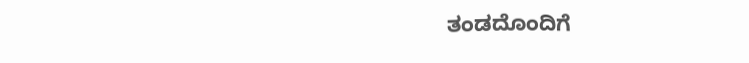ತಂಡದೊಂದಿಗೆ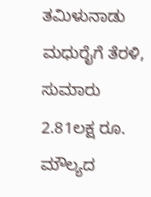ತಮಿಳುನಾಡು ಮಧುರೈಗೆ ತೆರಳಿ, ಸುಮಾರು 2.81ಲಕ್ಷ ರೂ. ಮೌಲ್ಯದ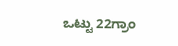ಒಟ್ಟು 22ಗ್ರಾಂ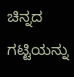ಚಿನ್ನದ ಗಟ್ಟಿಯನ್ನು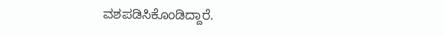ವಶಪಡಿಸಿಕೊಂಡಿದ್ದಾರೆ.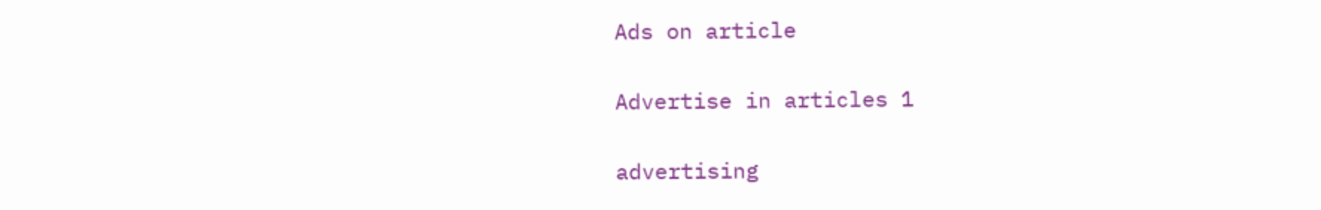Ads on article

Advertise in articles 1

advertising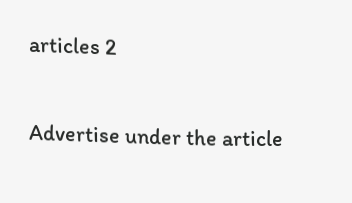articles 2

Advertise under the article